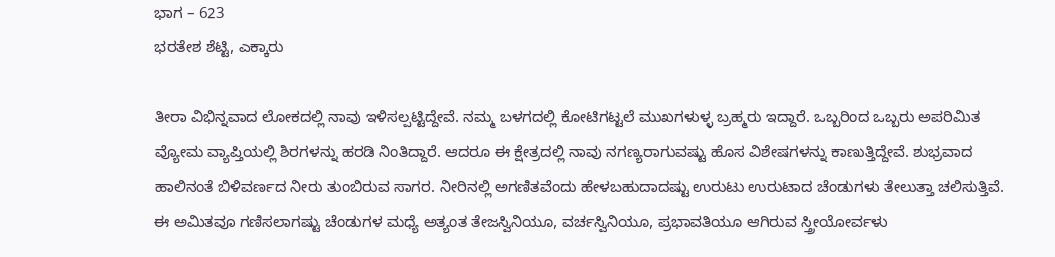ಭಾಗ – 623
ಭರತೇಶ ಶೆಟ್ಟಿ, ಎಕ್ಕಾರು

ತೀರಾ ವಿಭಿನ್ನವಾದ ಲೋಕದಲ್ಲಿ ನಾವು ಇಳಿಸಲ್ಪಟ್ಟಿದ್ದೇವೆ. ನಮ್ಮ ಬಳಗದಲ್ಲಿ ಕೋಟಿಗಟ್ಟಲೆ ಮುಖಗಳುಳ್ಳ ಬ್ರಹ್ಮರು ಇದ್ದಾರೆ. ಒಬ್ಬರಿಂದ ಒಬ್ಬರು ಅಪರಿಮಿತ ವ್ಯೋಮ ವ್ಯಾಪ್ತಿಯಲ್ಲಿ ಶಿರಗಳನ್ನು ಹರಡಿ ನಿಂತಿದ್ದಾರೆ. ಆದರೂ ಈ ಕ್ಷೇತ್ರದಲ್ಲಿ ನಾವು ನಗಣ್ಯರಾಗುವಷ್ಟು ಹೊಸ ವಿಶೇಷಗಳನ್ನು ಕಾಣುತ್ತಿದ್ದೇವೆ. ಶುಭ್ರವಾದ ಹಾಲಿನಂತೆ ಬಿಳಿವರ್ಣದ ನೀರು ತುಂಬಿರುವ ಸಾಗರ. ನೀರಿನಲ್ಲಿ ಅಗಣಿತವೆಂದು ಹೇಳಬಹುದಾದಷ್ಟು ಉರುಟು ಉರುಟಾದ ಚೆಂಡುಗಳು ತೇಲುತ್ತಾ ಚಲಿಸುತ್ತಿವೆ. ಈ ಅಮಿತವೂ ಗಣಿಸಲಾಗಷ್ಟು ಚೆಂಡುಗಳ ಮಧ್ಯೆ ಅತ್ಯಂತ ತೇಜಸ್ವಿನಿಯೂ, ವರ್ಚಸ್ವಿನಿಯೂ, ಪ್ರಭಾವತಿಯೂ ಆಗಿರುವ ಸ್ತ್ರೀಯೋರ್ವಳು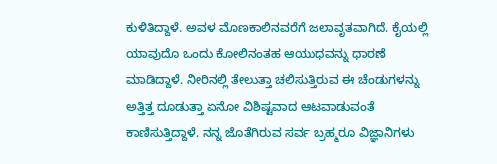ಕುಳಿತಿದ್ದಾಳೆ. ಅವಳ ಮೊಣಕಾಲಿನವರೆಗೆ ಜಲಾವೃತವಾಗಿದೆ. ಕೈಯಲ್ಲಿ ಯಾವುದೊ ಒಂದು ಕೋಲಿನಂತಹ ಆಯುಧವನ್ನು ಧಾರಣೆ ಮಾಡಿದ್ದಾಳೆ. ನೀರಿನಲ್ಲಿ ತೇಲುತ್ತಾ ಚಲಿಸುತ್ತಿರುವ ಈ ಚೆಂಡುಗಳನ್ನು ಅತ್ತಿತ್ತ ದೂಡುತ್ತಾ ಏನೋ ವಿಶಿಷ್ಟವಾದ ಆಟವಾಡುವಂತೆ ಕಾಣಿಸುತ್ತಿದ್ದಾಳೆ. ನನ್ನ ಜೊತೆಗಿರುವ ಸರ್ವ ಬ್ರಹ್ಮರೂ ವಿಜ್ಞಾನಿಗಳು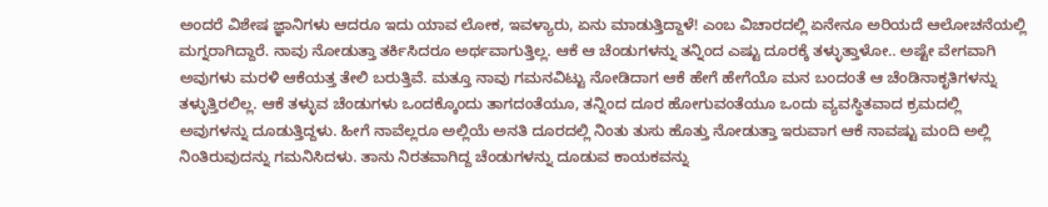ಅಂದರೆ ವಿಶೇಷ ಜ್ಞಾನಿಗಳು ಆದರೂ ಇದು ಯಾವ ಲೋಕ, ಇವಳ್ಯಾರು, ಏನು ಮಾಡುತ್ತಿದ್ದಾಳೆ! ಎಂಬ ವಿಚಾರದಲ್ಲಿ ಏನೇನೂ ಅರಿಯದೆ ಆಲೋಚನೆಯಲ್ಲಿ ಮಗ್ನರಾಗಿದ್ದಾರೆ. ನಾವು ನೋಡುತ್ತಾ ತರ್ಕಿಸಿದರೂ ಅರ್ಥವಾಗುತ್ತಿಲ್ಲ. ಆಕೆ ಆ ಚೆಂಡುಗಳನ್ನು ತನ್ನಿಂದ ಎಷ್ಟು ದೂರಕ್ಕೆ ತಳ್ಳುತ್ತಾಳೋ.. ಅಷ್ಟೇ ವೇಗವಾಗಿ ಅವುಗಳು ಮರಳಿ ಆಕೆಯತ್ತ ತೇಲಿ ಬರುತ್ತಿವೆ. ಮತ್ತೂ ನಾವು ಗಮನವಿಟ್ಟು ನೋಡಿದಾಗ ಆಕೆ ಹೇಗೆ ಹೇಗೆಯೊ ಮನ ಬಂದಂತೆ ಆ ಚೆಂಡಿನಾಕೃತಿಗಳನ್ನು ತಳ್ಳುತ್ತಿರಲಿಲ್ಲ. ಆಕೆ ತಳ್ಳುವ ಚೆಂಡುಗಳು ಒಂದಕ್ಕೊಂದು ತಾಗದಂತೆಯೂ, ತನ್ನಿಂದ ದೂರ ಹೋಗುವಂತೆಯೂ ಒಂದು ವ್ಯವಸ್ಥಿತವಾದ ಕ್ರಮದಲ್ಲಿ ಅವುಗಳನ್ನು ದೂಡುತ್ತಿದ್ದಳು. ಹೀಗೆ ನಾವೆಲ್ಲರೂ ಅಲ್ಲಿಯೆ ಅನತಿ ದೂರದಲ್ಲಿ ನಿಂತು ತುಸು ಹೊತ್ತು ನೋಡುತ್ತಾ ಇರುವಾಗ ಆಕೆ ನಾವಷ್ಟು ಮಂದಿ ಅಲ್ಲಿ ನಿಂತಿರುವುದನ್ನು ಗಮನಿಸಿದಳು. ತಾನು ನಿರತವಾಗಿದ್ದ ಚೆಂಡುಗಳನ್ನು ದೂಡುವ ಕಾಯಕವನ್ನು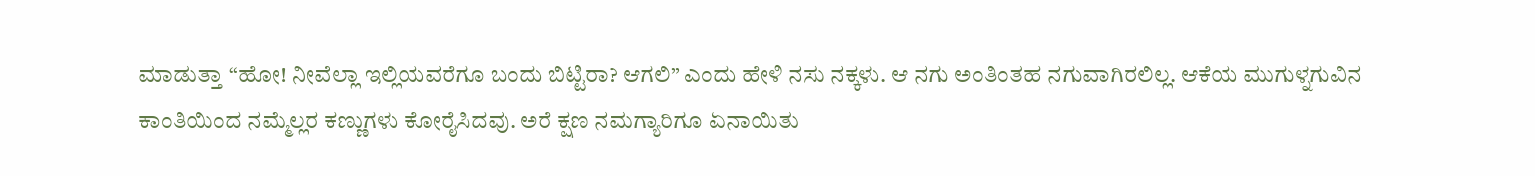ಮಾಡುತ್ತಾ “ಹೋ! ನೀವೆಲ್ಲಾ ಇಲ್ಲಿಯವರೆಗೂ ಬಂದು ಬಿಟ್ಟಿರಾ? ಆಗಲಿ” ಎಂದು ಹೇಳಿ ನಸು ನಕ್ಕಳು. ಆ ನಗು ಅಂತಿಂತಹ ನಗುವಾಗಿರಲಿಲ್ಲ. ಆಕೆಯ ಮುಗುಳ್ನಗುವಿನ ಕಾಂತಿಯಿಂದ ನಮ್ಮೆಲ್ಲರ ಕಣ್ಣುಗಳು ಕೋರೈಸಿದವು. ಅರೆ ಕ್ಷಣ ನಮಗ್ಯಾರಿಗೂ ಏನಾಯಿತು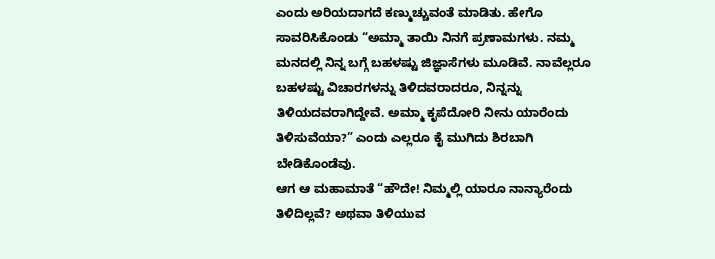ಎಂದು ಅರಿಯದಾಗದೆ ಕಣ್ಮುಚ್ಚುವಂತೆ ಮಾಡಿತು. ಹೇಗೊ ಸಾವರಿಸಿಕೊಂಡು “ಅಮ್ಮಾ ತಾಯಿ ನಿನಗೆ ಪ್ರಣಾಮಗಳು. ನಮ್ಮ ಮನದಲ್ಲಿ ನಿನ್ನ ಬಗ್ಗೆ ಬಹಳಷ್ಟು ಜಿಜ್ಞಾಸೆಗಳು ಮೂಡಿವೆ. ನಾವೆಲ್ಲರೂ ಬಹಳಷ್ಟು ವಿಚಾರಗಳನ್ನು ತಿಳಿದವರಾದರೂ, ನಿನ್ನನ್ನು ತಿಳಿಯದವರಾಗಿದ್ದೇವೆ. ಅಮ್ಮಾ ಕೃಪೆದೋರಿ ನೀನು ಯಾರೆಂದು ತಿಳಿಸುವೆಯಾ?” ಎಂದು ಎಲ್ಲರೂ ಕೈ ಮುಗಿದು ಶಿರಬಾಗಿ ಬೇಡಿಕೊಂಡೆವು.
ಆಗ ಆ ಮಹಾಮಾತೆ “ಹೌದೇ! ನಿಮ್ಮಲ್ಲಿ ಯಾರೂ ನಾನ್ಯಾರೆಂದು ತಿಳಿದಿಲ್ಲವೆ? ಅಥವಾ ತಿಳಿಯುವ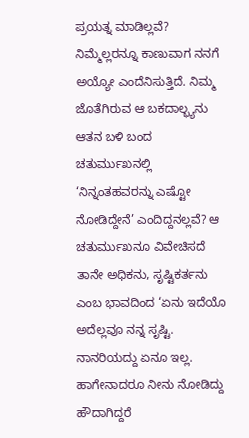ಪ್ರಯತ್ನ ಮಾಡಿಲ್ಲವೆ? ನಿಮ್ಮೆಲ್ಲರನ್ನೂ ಕಾಣುವಾಗ ನನಗೆ ಅಯ್ಯೋ ಎಂದೆನಿಸುತ್ತಿದೆ. ನಿಮ್ಮ ಜೊತೆಗಿರುವ ಆ ಬಕದಾಲ್ಭ್ಯನು ಆತನ ಬಳಿ ಬಂದ ಚತುರ್ಮುಖನಲ್ಲಿ ‘ನಿನ್ನಂತಹವರನ್ನು ಎಷ್ಟೋ ನೋಡಿದ್ದೇನೆ’ ಎಂದಿದ್ದನಲ್ಲವೆ? ಆ ಚತುರ್ಮುಖನೂ ವಿವೇಚಿಸದೆ ತಾನೇ ಅಧಿಕನು, ಸೃಷ್ಟಿಕರ್ತನು ಎಂಬ ಭಾವದಿಂದ ‘ಏನು ಇದೆಯೊ ಅದೆಲ್ಲವೂ ನನ್ನ ಸೃಷ್ಟಿ. ನಾನರಿಯದ್ದು ಏನೂ ಇಲ್ಲ. ಹಾಗೇನಾದರೂ ನೀನು ನೋಡಿದ್ದು ಹೌದಾಗಿದ್ದರೆ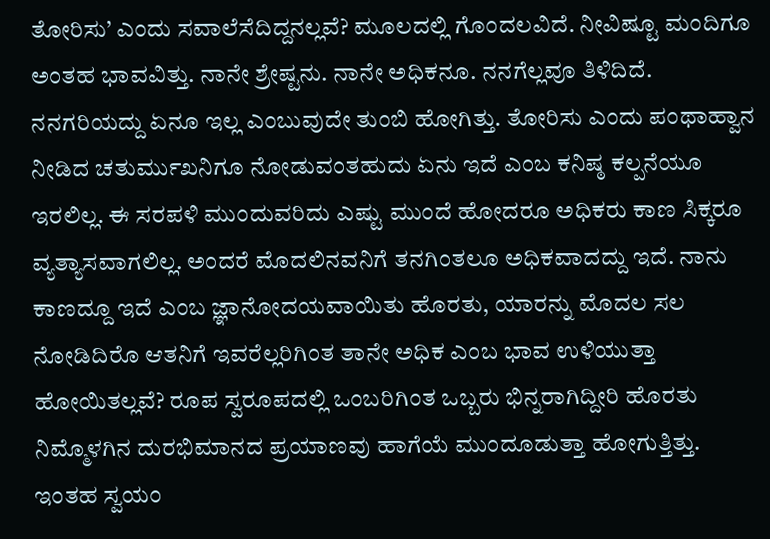ತೋರಿಸು’ ಎಂದು ಸವಾಲೆಸೆದಿದ್ದನಲ್ಲವೆ? ಮೂಲದಲ್ಲಿ ಗೊಂದಲವಿದೆ. ನೀವಿಷ್ಟೂ ಮಂದಿಗೂ ಅಂತಹ ಭಾವವಿತ್ತು. ನಾನೇ ಶ್ರೇಷ್ಟನು. ನಾನೇ ಅಧಿಕನೂ. ನನಗೆಲ್ಲವೂ ತಿಳಿದಿದೆ. ನನಗರಿಯದ್ದು ಏನೂ ಇಲ್ಲ ಎಂಬುವುದೇ ತುಂಬಿ ಹೋಗಿತ್ತು. ತೋರಿಸು ಎಂದು ಪಂಥಾಹ್ವಾನ ನೀಡಿದ ಚತುರ್ಮುಖನಿಗೂ ನೋಡುವಂತಹುದು ಏನು ಇದೆ ಎಂಬ ಕನಿಷ್ಠ ಕಲ್ಪನೆಯೂ ಇರಲಿಲ್ಲ. ಈ ಸರಪಳಿ ಮುಂದುವರಿದು ಎಷ್ಟು ಮುಂದೆ ಹೋದರೂ ಅಧಿಕರು ಕಾಣ ಸಿಕ್ಕರೂ ವ್ಯತ್ಯಾಸವಾಗಲಿಲ್ಲ. ಅಂದರೆ ಮೊದಲಿನವನಿಗೆ ತನಗಿಂತಲೂ ಅಧಿಕವಾದದ್ದು ಇದೆ. ನಾನು ಕಾಣದ್ದೂ ಇದೆ ಎಂಬ ಜ್ಞಾನೋದಯವಾಯಿತು ಹೊರತು, ಯಾರನ್ನು ಮೊದಲ ಸಲ ನೋಡಿದಿರೊ ಆತನಿಗೆ ಇವರೆಲ್ಲರಿಗಿಂತ ತಾನೇ ಅಧಿಕ ಎಂಬ ಭಾವ ಉಳಿಯುತ್ತಾ ಹೋಯಿತಲ್ಲವೆ? ರೂಪ ಸ್ವರೂಪದಲ್ಲಿ ಒಂಬರಿಗಿಂತ ಒಬ್ಬರು ಭಿನ್ನರಾಗಿದ್ದೀರಿ ಹೊರತು ನಿಮ್ಮೊಳಗಿನ ದುರಭಿಮಾನದ ಪ್ರಯಾಣವು ಹಾಗೆಯೆ ಮುಂದೂಡುತ್ತಾ ಹೋಗುತ್ತಿತ್ತು. ಇಂತಹ ಸ್ವಯಂ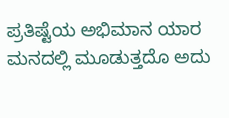ಪ್ರತಿಷ್ಟೆಯ ಅಭಿಮಾನ ಯಾರ ಮನದಲ್ಲಿ ಮೂಡುತ್ತದೊ ಅದು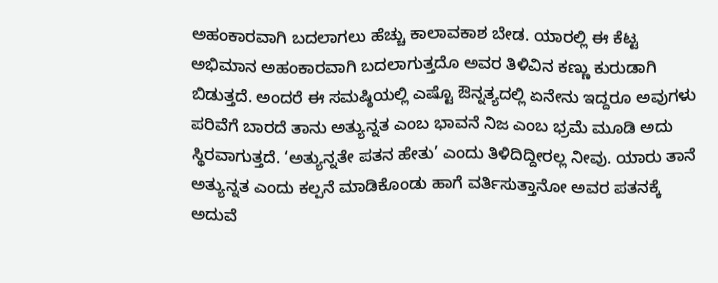ಅಹಂಕಾರವಾಗಿ ಬದಲಾಗಲು ಹೆಚ್ಚು ಕಾಲಾವಕಾಶ ಬೇಡ. ಯಾರಲ್ಲಿ ಈ ಕೆಟ್ಟ ಅಭಿಮಾನ ಅಹಂಕಾರವಾಗಿ ಬದಲಾಗುತ್ತದೊ ಅವರ ತಿಳಿವಿನ ಕಣ್ಣು ಕುರುಡಾಗಿ ಬಿಡುತ್ತದೆ. ಅಂದರೆ ಈ ಸಮಷ್ಠಿಯಲ್ಲಿ ಎಷ್ಟೊ ಔನ್ನತ್ಯದಲ್ಲಿ ಏನೇನು ಇದ್ದರೂ ಅವುಗಳು ಪರಿವೆಗೆ ಬಾರದೆ ತಾನು ಅತ್ಯುನ್ನತ ಎಂಬ ಭಾವನೆ ನಿಜ ಎಂಬ ಭ್ರಮೆ ಮೂಡಿ ಅದು ಸ್ಥಿರವಾಗುತ್ತದೆ. ‘ಅತ್ಯುನ್ನತೇ ಪತನ ಹೇತು’ ಎಂದು ತಿಳಿದಿದ್ದೀರಲ್ಲ ನೀವು. ಯಾರು ತಾನೆ ಅತ್ಯುನ್ನತ ಎಂದು ಕಲ್ಪನೆ ಮಾಡಿಕೊಂಡು ಹಾಗೆ ವರ್ತಿಸುತ್ತಾನೋ ಅವರ ಪತನಕ್ಕೆ ಅದುವೆ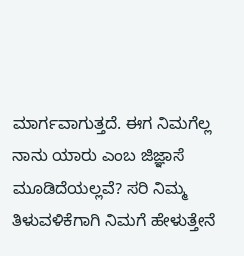ಮಾರ್ಗವಾಗುತ್ತದೆ. ಈಗ ನಿಮಗೆಲ್ಲ ನಾನು ಯಾರು ಎಂಬ ಜಿಜ್ಞಾಸೆ ಮೂಡಿದೆಯಲ್ಲವೆ? ಸರಿ ನಿಮ್ಮ ತಿಳುವಳಿಕೆಗಾಗಿ ನಿಮಗೆ ಹೇಳುತ್ತೇನೆ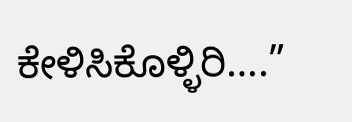ಕೇಳಿಸಿಕೊಳ್ಳಿರಿ….”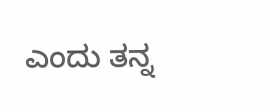ಎಂದು ತನ್ನ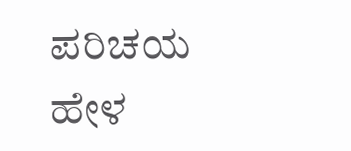ಪರಿಚಯ ಹೇಳ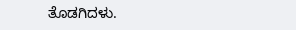ತೊಡಗಿದಳು.